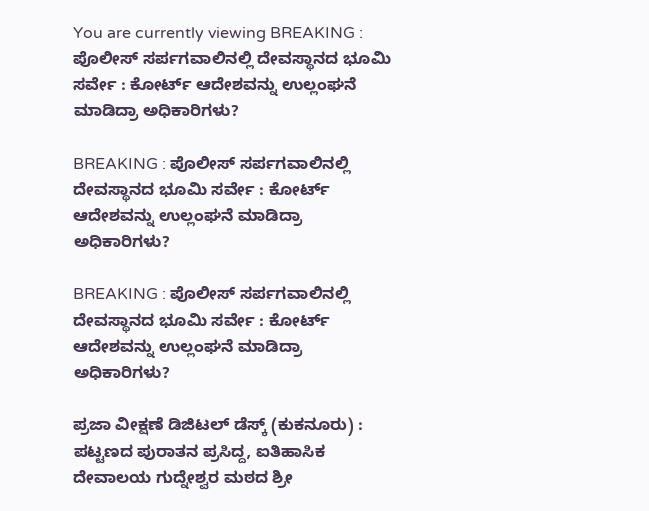You are currently viewing BREAKING : ಪೊಲೀಸ್ ಸರ್ಪಗವಾಲಿನಲ್ಲಿ ದೇವಸ್ಥಾನದ ಭೂಮಿ ಸರ್ವೇ : ಕೋರ್ಟ್‌ ಆದೇಶವನ್ನು ಉಲ್ಲಂಘನೆ ಮಾಡಿದ್ರಾ ಅಧಿಕಾರಿಗಳು?

BREAKING : ಪೊಲೀಸ್ ಸರ್ಪಗವಾಲಿನಲ್ಲಿ ದೇವಸ್ಥಾನದ ಭೂಮಿ ಸರ್ವೇ : ಕೋರ್ಟ್‌ ಆದೇಶವನ್ನು ಉಲ್ಲಂಘನೆ ಮಾಡಿದ್ರಾ ಅಧಿಕಾರಿಗಳು?

BREAKING : ಪೊಲೀಸ್ ಸರ್ಪಗವಾಲಿನಲ್ಲಿ ದೇವಸ್ಥಾನದ ಭೂಮಿ ಸರ್ವೇ : ಕೋರ್ಟ್‌ ಆದೇಶವನ್ನು ಉಲ್ಲಂಘನೆ ಮಾಡಿದ್ರಾ ಅಧಿಕಾರಿಗಳು?

ಪ್ರಜಾ ವೀಕ್ಷಣೆ ಡಿಜಿಟಲ್‌ ಡೆಸ್ಕ್‌ (ಕುಕನೂರು) : ಪಟ್ಟಣದ ಪುರಾತನ ಪ್ರಸಿದ್ದ, ಐತಿಹಾಸಿಕ ದೇವಾಲಯ ಗುದ್ನೇಶ್ವರ ಮಠದ ಶ್ರೀ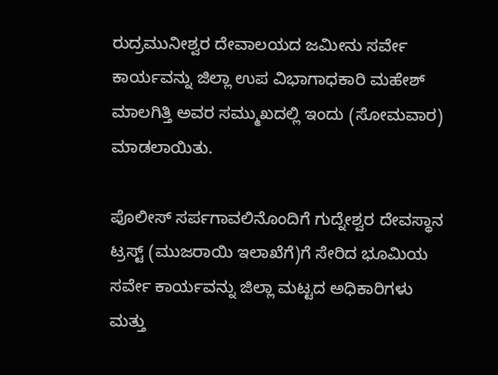ರುದ್ರಮುನೀಶ್ವರ ದೇವಾಲಯದ ಜಮೀನು ಸರ್ವೇ ಕಾರ್ಯವನ್ನು ಜಿಲ್ಲಾ ಉಪ ವಿಭಾಗಾಧಕಾರಿ ಮಹೇಶ್ ಮಾಲಗಿತ್ತಿ ಅವರ ಸಮ್ಮುಖದಲ್ಲಿ ಇಂದು (ಸೋಮವಾರ) ಮಾಡಲಾಯಿತು.

ಪೊಲೀಸ್ ಸರ್ಪಗಾವಲಿನೊಂದಿಗೆ ಗುದ್ನೇಶ್ವರ ದೇವಸ್ಥಾನ ಟ್ರಸ್ಟ್ (ಮುಜರಾಯಿ ಇಲಾಖೆಗೆ)ಗೆ ಸೇರಿದ ಭೂಮಿಯ ಸರ್ವೇ ಕಾರ್ಯವನ್ನು ಜಿಲ್ಲಾ ಮಟ್ಟದ ಅಧಿಕಾರಿಗಳು ಮತ್ತು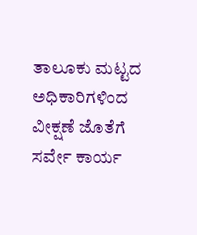ತಾಲೂಕು ಮಟ್ಟದ ಅಧಿಕಾರಿಗಳಿಂದ ವೀಕ್ಷಣೆ ಜೊತೆಗೆ ಸರ್ವೇ ಕಾರ್ಯ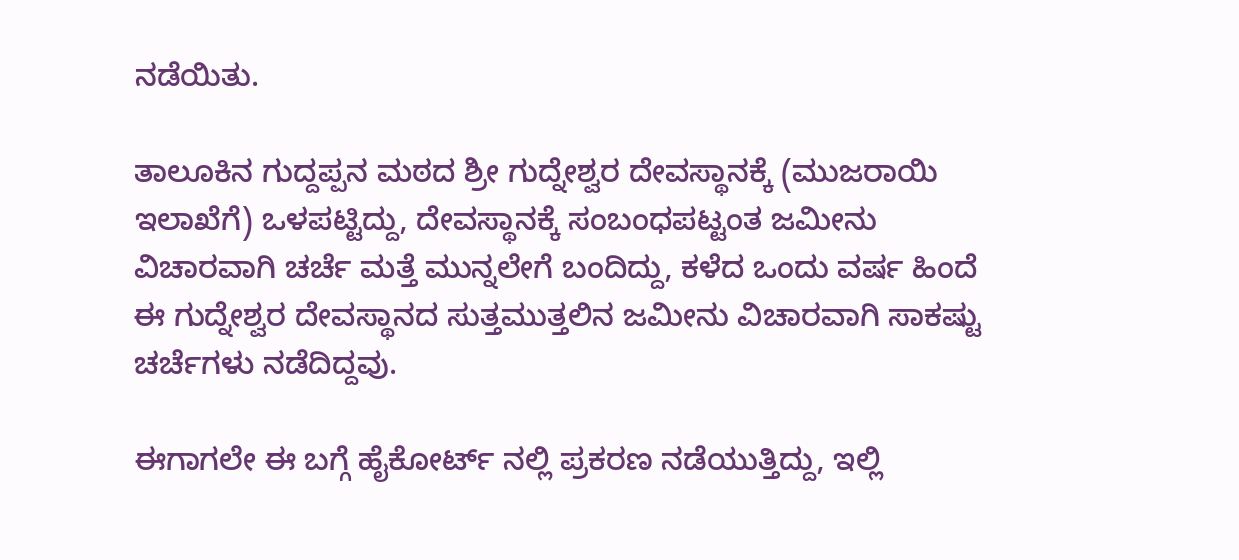ನಡೆಯಿತು.

ತಾಲೂಕಿನ ಗುದ್ದಪ್ಪನ ಮಠದ ಶ್ರೀ ಗುದ್ನೇಶ್ವರ ದೇವಸ್ಥಾನಕ್ಕೆ (ಮುಜರಾಯಿ ಇಲಾಖೆಗೆ) ಒಳಪಟ್ಟಿದ್ದು, ದೇವಸ್ಥಾನಕ್ಕೆ ಸಂಬಂಧಪಟ್ಟಂತ ಜಮೀನು ವಿಚಾರವಾಗಿ ಚರ್ಚೆ ಮತ್ತೆ ಮುನ್ನಲೇಗೆ ಬಂದಿದ್ದು, ಕಳೆದ ಒಂದು ವರ್ಷ ಹಿಂದೆ ಈ ಗುದ್ನೇಶ್ವರ ದೇವಸ್ಥಾನದ ಸುತ್ತಮುತ್ತಲಿನ ಜಮೀನು ವಿಚಾರವಾಗಿ ಸಾಕಷ್ಟು ಚರ್ಚೆಗಳು ನಡೆದಿದ್ದವು.

ಈಗಾಗಲೇ ಈ ಬಗ್ಗೆ ಹೈಕೋರ್ಟ್ ನಲ್ಲಿ ಪ್ರಕರಣ ನಡೆಯುತ್ತಿದ್ದು, ಇಲ್ಲಿ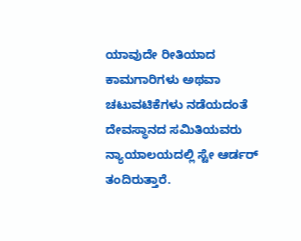ಯಾವುದೇ ರೀತಿಯಾದ ಕಾಮಗಾರಿಗಳು ಅಥವಾ ಚಟುವಟಿಕೆಗಳು ನಡೆಯದಂತೆ ದೇವಸ್ಥಾನದ ಸಮಿತಿಯವರು ನ್ಯಾಯಾಲಯದಲ್ಲಿ ಸ್ಟೇ ಆರ್ಡರ್ ತಂದಿರುತ್ತಾರೆ.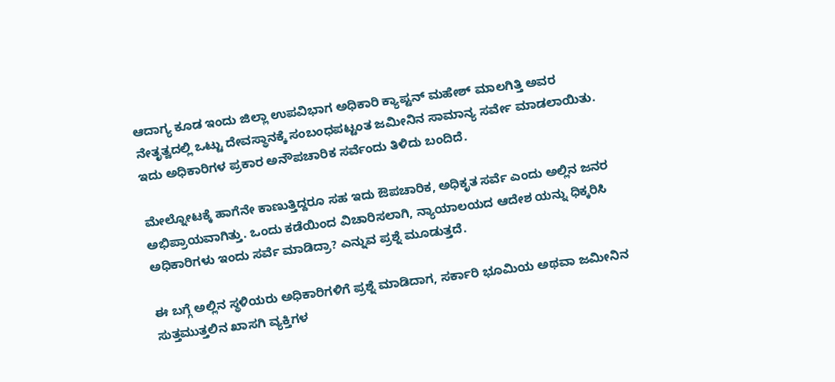ಆದಾಗ್ಯ ಕೂಡ ಇಂದು ಜಿಲ್ಲಾ ಉಪವಿಭಾಗ ಅಧಿಕಾರಿ ಕ್ಯಾಪ್ಟನ್ ಮಹೇಶ್ ಮಾಲಗಿತ್ತಿ ಅವರ ನೇತೃತ್ವದಲ್ಲಿ ಒಟ್ಟು ದೇವಸ್ಥಾನಕ್ಕೆ ಸಂಬಂಧಪಟ್ಟಂತ ಜಮೀನಿನ ಸಾಮಾನ್ಯ ಸರ್ವೇ ಮಾಡಲಾಯಿತು. ಇದು ಅಧಿಕಾರಿಗಳ ಪ್ರಕಾರ ಅನೌಪಚಾರಿಕ ಸರ್ವೆಂದು ತಿಳಿದು ಬಂದಿದೆ.

ಮೇಲ್ನೋಟಕ್ಕೆ ಹಾಗೆನೇ ಕಾಣುತ್ತಿದ್ದರೂ ಸಹ ಇದು ಔಪಚಾರಿಕ, ಅಧಿಕೃತ ಸರ್ವೆ ಎಂದು ಅಲ್ಲಿನ ಜನರ ಅಭಿಪ್ರಾಯವಾಗಿತ್ತು. ಒಂದು ಕಡೆಯಿಂದ ವಿಚಾರಿಸಲಾಗಿ, ನ್ಯಾಯಾಲಯದ ಆದೇಶ ಯನ್ನು ಧಿಕ್ಕರಿಸಿ ಅಧಿಕಾರಿಗಳು ಇಂದು ಸರ್ವೆ ಮಾಡಿದ್ರಾ? ಎನ್ನುವ ಪ್ರಶ್ನೆ ಮೂಡುತ್ತದೆ.

ಈ ಬಗ್ಗೆ ಅಲ್ಲಿನ ಸ್ಥಳಿಯರು ಅಧಿಕಾರಿಗಳಿಗೆ ಪ್ರಶ್ನೆ ಮಾಡಿದಾಗ, ಸರ್ಕಾರಿ ಭೂಮಿಯ ಅಥವಾ ಜಮೀನಿನ ಸುತ್ತಮುತ್ತಲಿನ ಖಾಸಗಿ ವ್ಯಕ್ತಿಗಳ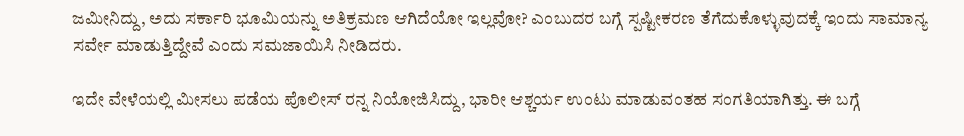ಜಮೀನಿದ್ದು, ಅದು ಸರ್ಕಾರಿ ಭೂಮಿಯನ್ನು ಅತಿಕ್ರಮಣ ಆಗಿದೆಯೋ ಇಲ್ಲವೋ? ಎಂಬುದರ ಬಗ್ಗೆ ಸ್ಪಷ್ಟೀಕರಣ ತೆಗೆದುಕೊಳ್ಳುವುದಕ್ಕೆ ಇಂದು ಸಾಮಾನ್ಯ ಸರ್ವೇ ಮಾಡುತ್ತಿದ್ದೇವೆ ಎಂದು ಸಮಜಾಯಿಸಿ ನೀಡಿದರು.

ಇದೇ ವೇಳೆಯಲ್ಲಿ ಮೀಸಲು ಪಡೆಯ ಪೊಲೀಸ್ ರನ್ನ ನಿಯೋಜಿಸಿದ್ದು, ಭಾರೀ ಆಶ್ಚರ್ಯ ಉಂಟು ಮಾಡುವಂತಹ ಸಂಗತಿಯಾಗಿತ್ತು. ಈ ಬಗ್ಗೆ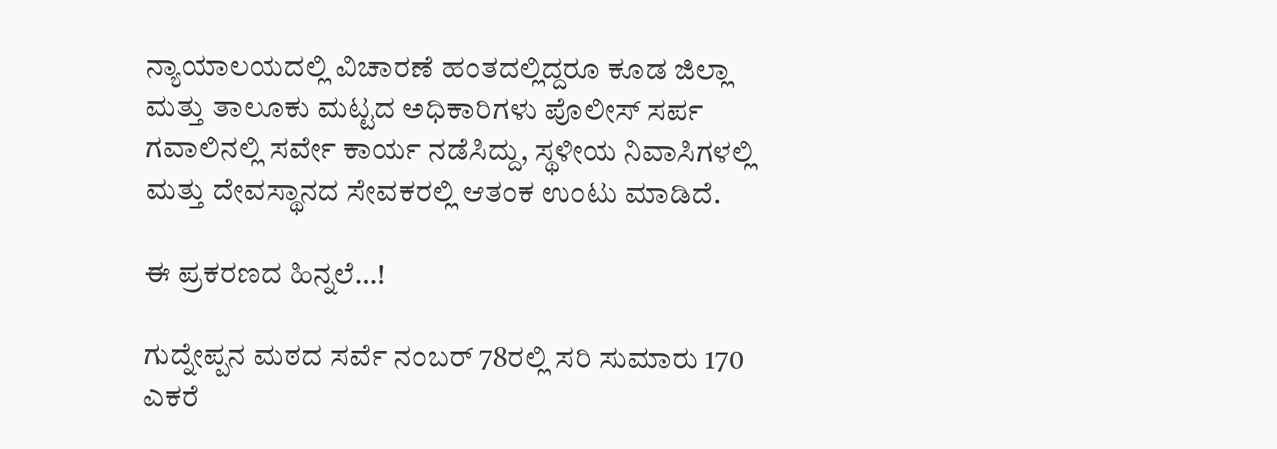ನ್ಯಾಯಾಲಯದಲ್ಲಿ ವಿಚಾರಣೆ ಹಂತದಲ್ಲಿದ್ದರೂ ಕೂಡ ಜಿಲ್ಲಾ ಮತ್ತು ತಾಲೂಕು ಮಟ್ಟದ ಅಧಿಕಾರಿಗಳು ಪೊಲೀಸ್ ಸರ್ಪ ಗವಾಲಿನಲ್ಲಿ ಸರ್ವೇ ಕಾರ್ಯ ನಡೆಸಿದ್ದು, ಸ್ಥಳೀಯ ನಿವಾಸಿಗಳಲ್ಲಿ ಮತ್ತು ದೇವಸ್ಥಾನದ ಸೇವಕರಲ್ಲಿ ಆತಂಕ ಉಂಟು ಮಾಡಿದೆ.

ಈ ಪ್ರಕರಣದ ಹಿನ್ನಲೆ…!

ಗುದ್ನೇಪ್ಪನ ಮಠದ ಸರ್ವೆ ನಂಬರ್ 78ರಲ್ಲಿ ಸರಿ ಸುಮಾರು 170 ಎಕರೆ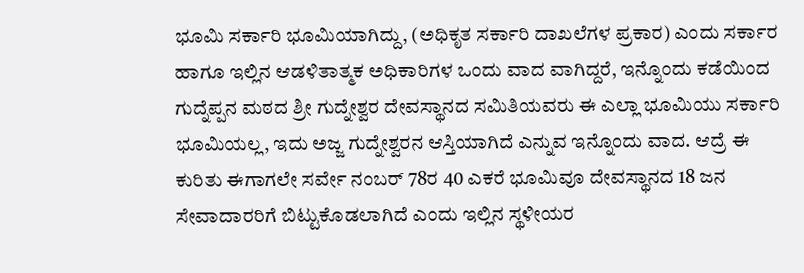ಭೂಮಿ ಸರ್ಕಾರಿ ಭೂಮಿಯಾಗಿದ್ದು, (ಅಧಿಕೃತ ಸರ್ಕಾರಿ ದಾಖಲೆಗಳ ಪ್ರಕಾರ) ಎಂದು ಸರ್ಕಾರ ಹಾಗೂ ಇಲ್ಲಿನ ಆಡಳಿತಾತ್ಮಕ ಅಧಿಕಾರಿಗಳ ಒಂದು ವಾದ ವಾಗಿದ್ದರೆ, ಇನ್ನೊಂದು ಕಡೆಯಿಂದ ಗುದ್ನೆಪ್ಪನ ಮಠದ ಶ್ರೀ ಗುದ್ನೇಶ್ವರ ದೇವಸ್ಥಾನದ ಸಮಿತಿಯವರು ಈ ಎಲ್ಲಾ ಭೂಮಿಯು ಸರ್ಕಾರಿ ಭೂಮಿಯಲ್ಲ, ಇದು ಅಜ್ಜ ಗುದ್ನೇಶ್ವರನ ಆಸ್ತಿಯಾಗಿದೆ ಎನ್ನುವ ಇನ್ನೊಂದು ವಾದ. ಆದ್ರೆ ಈ ಕುರಿತು ಈಗಾಗಲೇ ಸರ್ವೇ ನಂಬರ್ 78ರ 40 ಎಕರೆ ಭೂಮಿವೂ ದೇವಸ್ಥಾನದ 18 ಜನ ಸೇವಾದಾರರಿಗೆ ಬಿಟ್ಟುಕೊಡಲಾಗಿದೆ ಎಂದು ಇಲ್ಲಿನ ಸ್ಥಳೀಯರ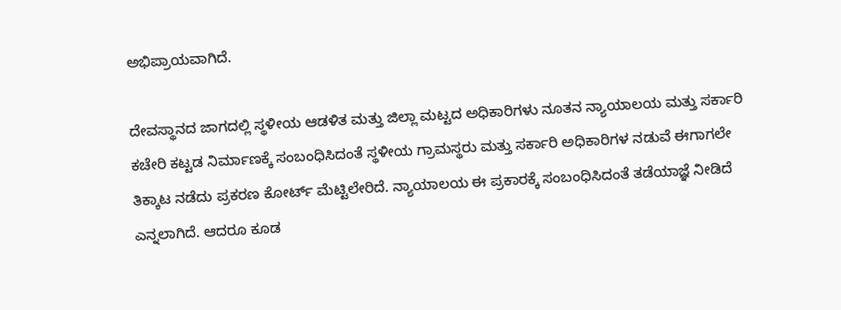ಅಭಿಪ್ರಾಯವಾಗಿದೆ.

ದೇವಸ್ಥಾನದ ಜಾಗದಲ್ಲಿ ಸ್ಥಳೀಯ ಆಡಳಿತ ಮತ್ತು ಜಿಲ್ಲಾ ಮಟ್ಟದ ಅಧಿಕಾರಿಗಳು ನೂತನ ನ್ಯಾಯಾಲಯ ಮತ್ತು ಸರ್ಕಾರಿ ಕಚೇರಿ ಕಟ್ಟಡ ನಿರ್ಮಾಣಕ್ಕೆ ಸಂಬಂಧಿಸಿದಂತೆ ಸ್ಥಳೀಯ ಗ್ರಾಮಸ್ಥರು ಮತ್ತು ಸರ್ಕಾರಿ ಅಧಿಕಾರಿಗಳ ನಡುವೆ ಈಗಾಗಲೇ ತಿಕ್ಕಾಟ ನಡೆದು ಪ್ರಕರಣ ಕೋರ್ಟ್ ಮೆಟ್ಟಿಲೇರಿದೆ. ನ್ಯಾಯಾಲಯ ಈ ಪ್ರಕಾರಕ್ಕೆ ಸಂಬಂಧಿಸಿದಂತೆ ತಡೆಯಾಜ್ಞೆ ನೀಡಿದೆ ಎನ್ನಲಾಗಿದೆ. ಆದರೂ ಕೂಡ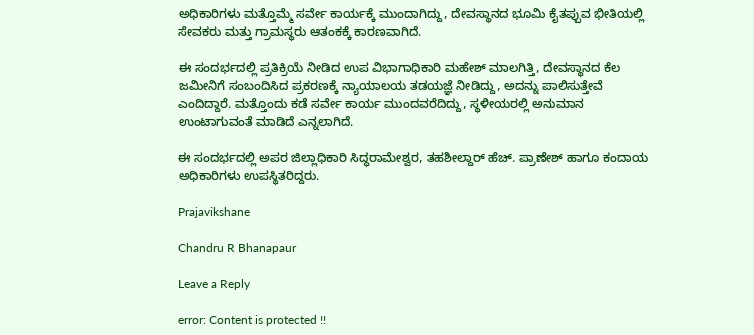ಅಧಿಕಾರಿಗಳು ಮತ್ತೊಮ್ಮೆ ಸರ್ವೇ ಕಾರ್ಯಕ್ಕೆ ಮುಂದಾಗಿದ್ದು, ದೇವಸ್ಥಾನದ ಭೂಮಿ ಕೈತಪ್ಪುವ ಭೀತಿಯಲ್ಲಿ ಸೇವಕರು ಮತ್ತು ಗ್ರಾಮಸ್ಥರು ಆತಂಕಕ್ಕೆ ಕಾರಣವಾಗಿದೆ.

ಈ ಸಂದರ್ಭದಲ್ಲಿ ಪ್ರತಿಕ್ರಿಯೆ ನೀಡಿದ ಉಪ ವಿಭಾಗಾಧಿಕಾರಿ ಮಹೇಶ್ ಮಾಲಗಿತ್ತಿ, ದೇವಸ್ಥಾನದ ಕೆಲ ಜಮೀನಿಗೆ ಸಂಬಂದಿಸಿದ ಪ್ರಕರಣಕ್ಕೆ ನ್ಯಾಯಾಲಯ ತಡಯಜ್ಞೆ ನೀಡಿದ್ದು, ಅದನ್ನು ಪಾಲಿಸುತ್ತೇವೆ ಎಂದಿದ್ದಾರೆ. ಮತ್ತೊಂದು ಕಡೆ ಸರ್ವೇ ಕಾರ್ಯ ಮುಂದವರೆದಿದ್ದು, ಸ್ಥಳೀಯರಲ್ಲಿ ಅನುಮಾನ ಉಂಟಾಗುವಂತೆ ಮಾಡಿದೆ ಎನ್ನಲಾಗಿದೆ.

ಈ ಸಂದರ್ಭದಲ್ಲಿ ಅಪರ ಜಿಲ್ಲಾಧಿಕಾರಿ ಸಿದ್ಧರಾಮೇಶ್ವರ, ತಹಶೀಲ್ದಾರ್ ಹೆಚ್. ಪ್ರಾಣೇಶ್ ಹಾಗೂ ಕಂದಾಯ ಅಧಿಕಾರಿಗಳು ಉಪಸ್ಥಿತರಿದ್ದರು.

Prajavikshane

Chandru R Bhanapaur

Leave a Reply

error: Content is protected !!